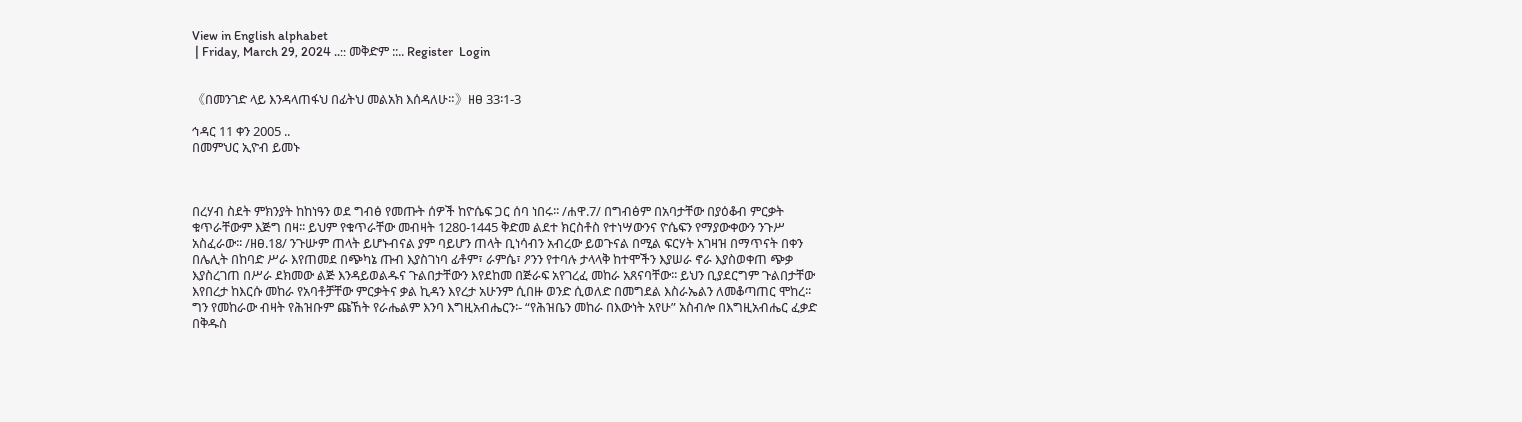View in English alphabet
 | Friday, March 29, 2024 ..:: መቅድም ::.. Register  Login


《በመንገድ ላይ እንዳላጠፋህ በፊትህ መልአክ እሰዳለሁ።》ዘፀ 33፡1-3

ኅዳር 11 ቀን 2005 ..
በመምህር ኢዮብ ይመኑ



በረሃብ ስደት ምክንያት ከከነዓን ወደ ግብፅ የመጡት ሰዎች ከዮሴፍ ጋር ሰባ ነበሩ፡፡ /ሐዋ.7/ በግብፅም በአባታቸው በያዕቆብ ምርቃት ቁጥራቸውም እጅግ በዛ፡፡ ይህም የቁጥራቸው መብዛት 1280-1445 ቅድመ ልደተ ክርስቶስ የተነሣውንና ዮሴፍን የማያውቀውን ንጉሥ አስፈራው፡፡ /ዘፀ.18/ ንጉሡም ጠላት ይሆኑብናል ያም ባይሆን ጠላት ቢነሳብን አብረው ይወጉናል በሚል ፍርሃት አገዛዝ በማጥናት በቀን በሌሊት በከባድ ሥራ እየጠመደ በጭካኔ ጡብ እያስገነባ ፊቶም፣ ራምሴ፣ ዖንን የተባሉ ታላላቅ ከተሞችን እያሠራ ኖራ እያስወቀጠ ጭቃ እያስረገጠ በሥራ ደክመው ልጅ እንዳይወልዱና ጉልበታቸውን እየደከመ በጅራፍ አየገረፈ መከራ አጸናባቸው፡፡ ይህን ቢያደርግም ጉልበታቸው እየበረታ ከእርሱ መከራ የአባቶቻቸው ምርቃትና ቃል ኪዳን እየረታ አሁንም ሲበዙ ወንድ ሲወለድ በመግደል እስራኤልን ለመቆጣጠር ሞከረ፡፡ ግን የመከራው ብዛት የሕዝቡም ጩኸት የራሔልም እንባ እግዚአብሔርን፡- “የሕዝቤን መከራ በእውነት አየሁ” አስብሎ በእግዚአብሔር ፈቃድ በቅዱስ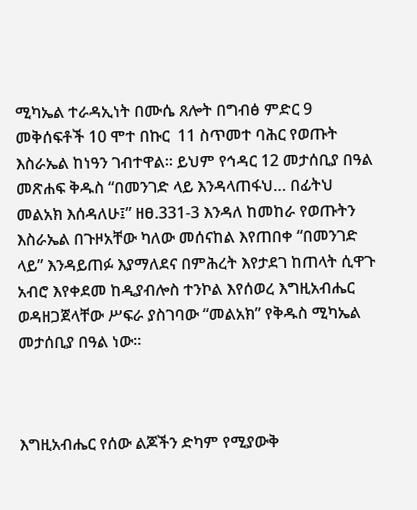ሚካኤል ተራዳኢነት በሙሴ ጸሎት በግብፅ ምድር 9 መቅሰፍቶች 10 ሞተ በኩር  11 ስጥመተ ባሕር የወጡት እስራኤል ከነዓን ገብተዋል፡፡ ይህም የኅዳር 12 መታሰቢያ በዓል መጽሐፍ ቅዱስ “በመንገድ ላይ እንዳላጠፋህ… በፊትህ መልአክ እሰዳለሁ፤” ዘፀ.331-3 እንዳለ ከመከራ የወጡትን እስራኤል በጉዞአቸው ካለው መሰናከል እየጠበቀ “በመንገድ ላይ” እንዳይጠፉ እያማለደና በምሕረት እየታደገ ከጠላት ሲዋጉ አብሮ እየቀደመ ከዲያብሎስ ተንኮል እየሰወረ እግዚአብሔር ወዳዘጋጀላቸው ሥፍራ ያስገባው “መልአክ” የቅዱስ ሚካኤል መታሰቢያ በዓል ነው፡፡



እግዚአብሔር የሰው ልጆችን ድካም የሚያውቅ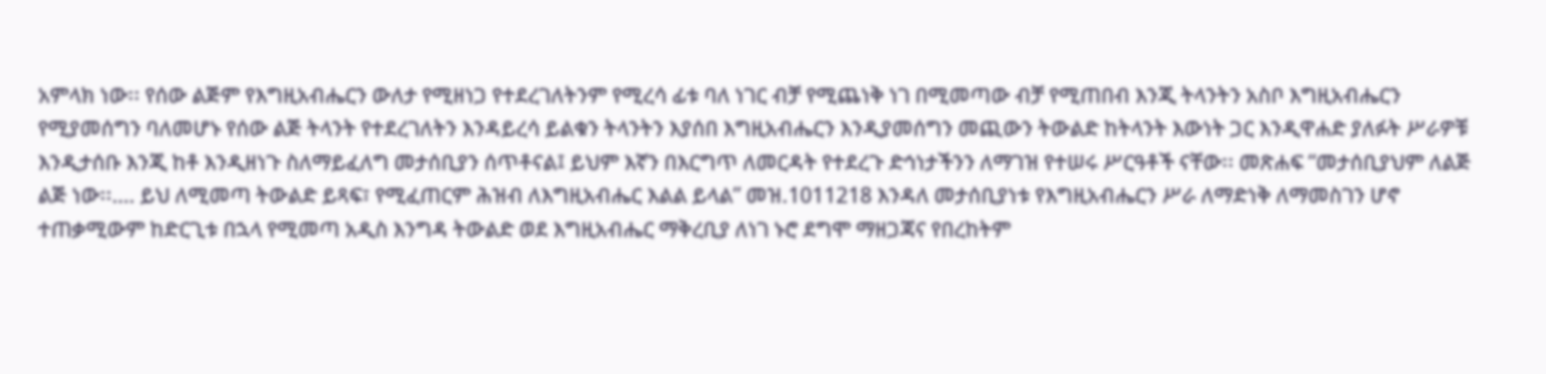አምላክ ነው፡፡ የሰው ልጅም የእግዚአብሔርን ውለታ የሚዘነጋ የተደረገለትንም የሚረሳ ፊቱ ባለ ነገር ብቻ የሚጨነቅ ነገ በሚመጣው ብቻ የሚጠበብ እንጂ ትላንትን አስቦ እግዚአብሔርን የሚያመሰግን ባለመሆኑ የሰው ልጅ ትላንት የተደረገለትን እንዳይረሳ ይልቁን ትላንትን እያሰበ እግዚአብሔርን እንዲያመሰግን መጪውን ትውልድ ከትላንት እውነት ጋር እንዲዋሐድ ያለፉት ሥራዎቹ እንዲታሰቡ እንጂ ከቶ እንዲዘነጉ ስለማይፈለግ መታሰቢያን ሰጥቶናል፤ ይህም እኛን በእርግጥ ለመርዳት የተደረጉ ድኅነታችንን ለማገዝ የተሠሩ ሥርዓቶች ናቸው፡፡ መጽሐፍ “መታሰቢያህም ለልጅ ልጅ ነው፡፡…. ይህ ለሚመጣ ትውልድ ይጻፍ፣ የሚፈጠርም ሕዝብ ለእግዚአብሔር እልል ይላል” መዝ.1011218 እንዳለ መታሰቢያነቱ የእግዚአብሔርን ሥራ ለማድነቅ ለማመስገን ሆኖ ተጠቃሚውም ከድርጊቱ በኋላ የሚመጣ አዲስ እንግዳ ትውልድ ወደ እግዚአብሔር ማቅረቢያ ለነገ ኑሮ ደግሞ ማዘጋጃና የበረከትም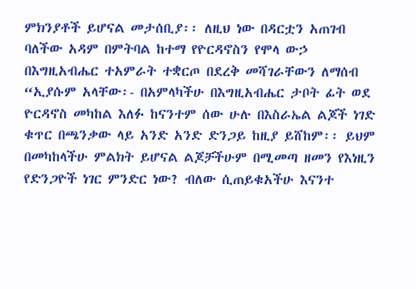ምክንያቶች ይሆናል መታሰቢያ፡፡ ለዚህ ነው በዳርቷን አጠገብ ባለችው አዳም በምትባል ከተማ የዮርዳኖስን የሞላ ውኃ በእግዚአብሔር ተአምራት ተቋርጦ በደረቅ መሻገራቸውን ለማሰብ “ኢያሱም አላቸው፡- በአምላካችሁ በእግዚአብሔር ታቦት ፊት ወደ ዮርዳኖስ መካከል እለፉ ከናንተም ሰው ሁሉ በእስራኤል ልጆች ነገድ ቁጥር በጫንቃው ላይ አንድ አንድ ድንጋይ ከዚያ ይሸከም፡፡ ይህም በመካከላችሁ ምልክት ይሆናል ልጆቻችሁም በሚመጣ ዘመን የእነዚን የድንጋዮች ነገር ምንድር ነው? ብለው ሲጠይቁአችሁ እናንተ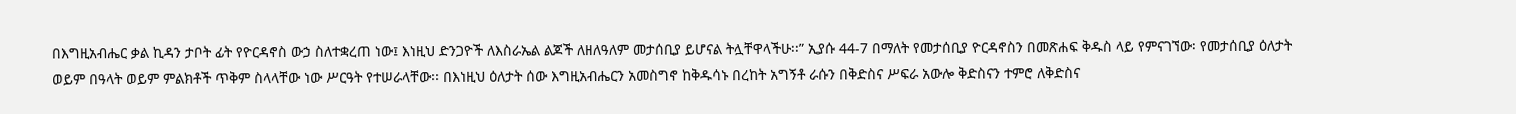በእግዚአብሔር ቃል ኪዳን ታቦት ፊት የዮርዳኖስ ውኃ ስለተቋረጠ ነው፤ እነዚህ ድንጋዮች ለእስራኤል ልጆች ለዘለዓለም መታሰቢያ ይሆናል ትሏቸዋላችሁ፡፡” ኢያሱ 44-7 በማለት የመታሰቢያ ዮርዳኖስን በመጽሐፍ ቅዱስ ላይ የምናገኘው፡ የመታሰቢያ ዕለታት ወይም በዓላት ወይም ምልክቶች ጥቅም ስላላቸው ነው ሥርዓት የተሠራላቸው፡፡ በእነዚህ ዕለታት ሰው እግዚአብሔርን አመስግኖ ከቅዱሳኑ በረከት አግኝቶ ራሱን በቅድስና ሥፍራ አውሎ ቅድስናን ተምሮ ለቅድስና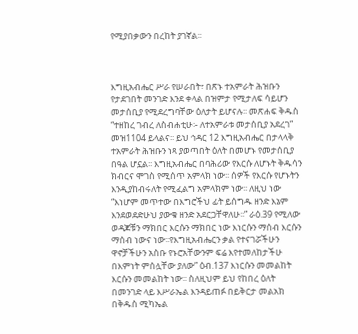የሚያበቃውን በረከት ያገኛል፡፡



እግዚአብሔር ሥራ የሠራበት፣ በጽኑ ተአምራት ሕዝቡን የታደገበት መንገድ እንደ ቀላል በዝምታ የሚታለፍ ሳይሆን መታሰቢያ የሚደረግባቸው ዕለታት ይሆናሉ፡፡ መጽሐፍ ቅዱስ “ተዘከረ ገብረ ለስብሐቲሁ፡- ለተአምራቱ መታሰቢያ አደረገ” መዝ1104 ይላልና፡፡ ይህ ኅዳር 12 እግዚአብሔር በታላላቅ ተአምራት ሕዝቡን ነጻ ያወጣበት ዕለት በመሆኑ የመታሰቢያ በዓል ሆኗል፡፡ እግዚአብሔር በባሕሪው የእርሱ ለሆኑት ቅዱሳን ክብርና ሞገስ የሚሰጥ አምላክ ነው፡፡ ሰዎች የእርሱ የሆኑትን እንዲያከብሩለት የሚፈልግ አምላክም ነው፡፡ ለዚህ ነው “እነሆም መጥተው በእግሮችህ ፊት ይሰግዱ ዘንድ እኔም እንደወደድሁህ ያውቁ ዘንድ አደርጋቸዋለሁ፡፡” ራዕ.39 የሚለው ወዳጆቹን ማክበር እርሱን ማክበር ነው እነርሱን ማሰብ እርሱን ማሰብ ነውና ነው፡፡የእግዚአብሔርን ቃል የተናገሯችሁን ዋኖቻችሁን አስቡ የኑሮአቸውንም ፍሬ እየተመለከታችሁ በእምነት ምሰሏቸው ያለው” ዕብ.137 እነርሱን መመልከት እርሱን መመልከት ነው፡፡ ስለዚህም ይህ የከበረ ዕለት በመንገድ ላይ እሥራኤል እንዳይጠፉ በይቅርታ መልአክ በቅዱስ ሚካኤል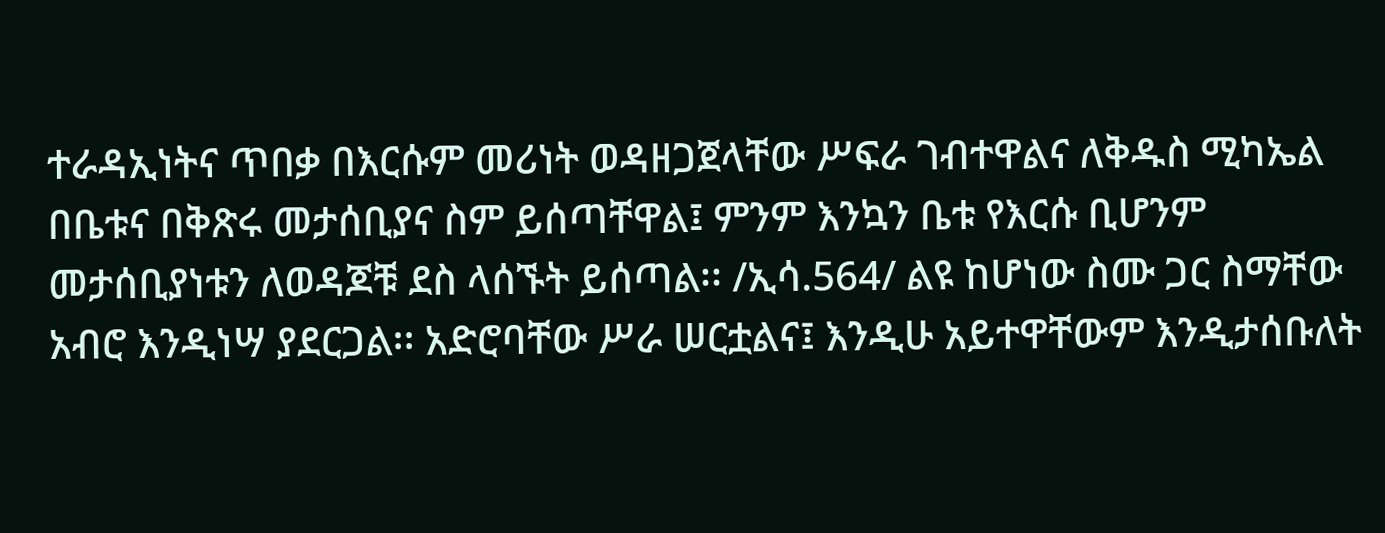ተራዳኢነትና ጥበቃ በእርሱም መሪነት ወዳዘጋጀላቸው ሥፍራ ገብተዋልና ለቅዱስ ሚካኤል በቤቱና በቅጽሩ መታሰቢያና ስም ይሰጣቸዋል፤ ምንም እንኳን ቤቱ የእርሱ ቢሆንም መታሰቢያነቱን ለወዳጆቹ ደስ ላሰኙት ይሰጣል፡፡ /ኢሳ.564/ ልዩ ከሆነው ስሙ ጋር ስማቸው አብሮ እንዲነሣ ያደርጋል፡፡ አድሮባቸው ሥራ ሠርቷልና፤ እንዲሁ አይተዋቸውም እንዲታሰቡለት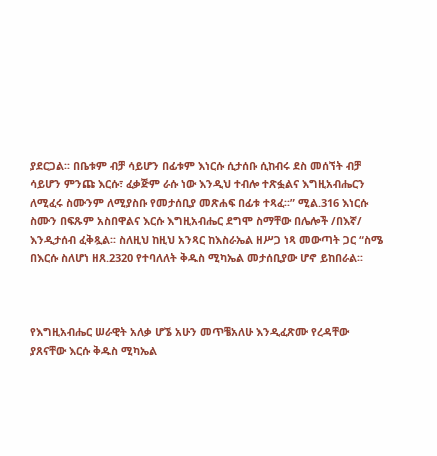ያደርጋል፡፡ በቤቱም ብቻ ሳይሆን በፊቱም እነርሱ ሲታሰቡ ሲከብሩ ደስ መሰኘት ብቻ ሳይሆን ምንጩ እርሱ፣ ፈቃጅም ራሱ ነው እንዲህ ተብሎ ተጽፏልና እግዚአብሔርን ለሚፈሩ ስሙንም ለሚያስቡ የመታሰቢያ መጽሐፍ በፊቱ ተጻፈ፡፡” ሚል.316 እነርሱ ስሙን በፍጹም አስበዋልና እርሱ እግዚአብሔር ደግሞ ስማቸው በሌሎች /በእኛ/ እንዲታሰብ ፈቅጿል፡፡ ስለዚህ ከዚህ አንጻር ከእስራኤል ዘሥጋ ነጻ መውጣት ጋር “ስሜ በእርሱ ስለሆነ ዘጸ.2320 የተባለለት ቅዱስ ሚካኤል መታሰቢያው ሆኖ ይከበራል፡፡



የእግዚአብሔር ሠራዊት አለቃ ሆኜ አሁን መጥቼአለሁ እንዲፈጽሙ የረዳቸው ያጸናቸው እርሱ ቅዱስ ሚካኤል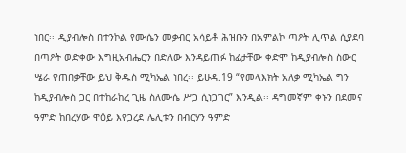ነበር፡፡ ዲያብሎስ በተንኮል የሙሴን መቃብር አሳይቶ ሕዝቡን በአምልኮ ጣዖት ሊጥል ሲያደባ በጣዖት ወድቀው እግዚአብሔርን በድለው እንዳይጠፉ ከፊታቸው ቀድሞ ከዲያብሎስ ስውር ሤራ የጠበቃቸው ይህ ቅዱስ ሚካኤል ነበረ፡፡ ይሁዳ.19 “የመላእክት አለቃ ሚካኤል ግን ከዲያብሎስ ጋር በተከራከረ ጊዜ ስለሙሴ ሥጋ ሲነጋገር” እንዲል፡፡ ዳግመኛም ቀኑን በደመና ዓምድ ከበረሃው ዋዕይ እየጋረደ ሌሊቱን በብርሃን ዓምድ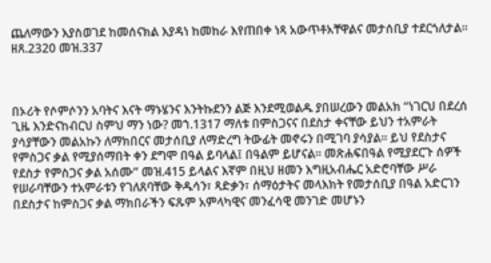ጨለማውን እያስወገደ ከመሰናክል እያዳነ ከመከራ እየጠበቀ ነጻ አውጥቶአቸዋልና መታሰቢያ ተደርጎለታል፡፡ ዘጸ.2320 መዝ.337



በኦሪት የሶምሶንን አባትና እናት ማኑሄንና እንትኩደንን ልጅ እንደሚወልዱ ያበሠረውን መልአክ “ነገርህ በደረሰ ጊዜ እንድናከብርህ ስምህ ማን ነው? መኀ.1317 ማለቱ በምስጋናና በደስታ ቀናቸው ይህን ተአምራት ያሳያቸውን መልአኩን ለማክበርና መታሰቢያ ለማድረግ ትውፊት መኖሩን በሚገባ ያሳያል፡፡ ይህ የደስታና የምስጋና ቃል የሚያሰማበት ቀን ደግሞ በዓል ይባላል፤ በዓልም ይሆናል፡፡ መጽሐፍበዓል የሚያደርጉ ሰዎች የደስታ የምስጋና ቃል አሰሙ” መዝ.415 ይላልና እኛም በዚህ ዘመን እግዚአብሔር አድሮባቸው ሥራ የሠራባቸውን ተአምራቱን የገለጸባቸው ቅዱሳን፣ ጻድቃን፣ ሰማዕታትና መላእክት የመታሰቢያ በዓል አድርገን በደስታና ከምስጋና ቃል ማክበራችን ፍጹም አምላካዊና መንፈሳዊ መንገድ መሆኑን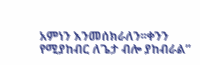አምነን እንመሰክራለን፡፡ቀንን የሚያከብር ለጌታ ብሎ ያከብራል”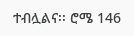ተብሏልና፡፡ ሮሜ 146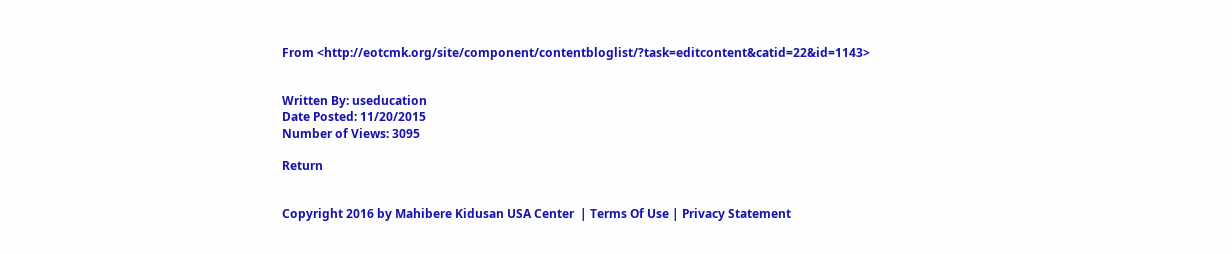From <http://eotcmk.org/site/component/contentbloglist/?task=editcontent&catid=22&id=1143>


Written By: useducation
Date Posted: 11/20/2015
Number of Views: 3095

Return


Copyright 2016 by Mahibere Kidusan USA Center  | Terms Of Use | Privacy Statement